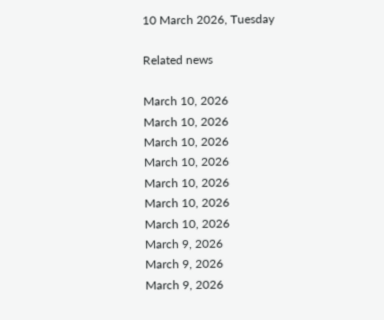10 March 2026, Tuesday

Related news

March 10, 2026
March 10, 2026
March 10, 2026
March 10, 2026
March 10, 2026
March 10, 2026
March 10, 2026
March 9, 2026
March 9, 2026
March 9, 2026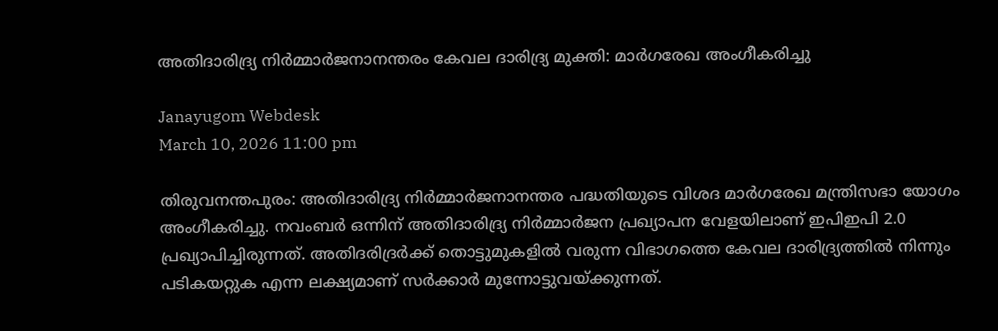അതിദാരിദ്ര്യ നിർമ്മാർജനാനന്തരം കേവല ദാരിദ്ര്യ മുക്തി: മാർഗരേഖ അംഗീകരിച്ചു

Janayugom Webdesk
March 10, 2026 11:00 pm

തിരുവനന്തപുരം: അതിദാരിദ്ര്യ നിർമ്മാർജനാനന്തര പദ്ധതിയുടെ വിശദ മാർഗരേഖ മന്ത്രിസഭാ യോഗം അംഗീകരിച്ചു. നവംബർ ഒന്നിന് അതിദാരിദ്ര്യ നിർമ്മാര്‍ജന പ്രഖ്യാപന വേളയിലാണ് ഇപിഇപി 2.0 പ്രഖ്യാപിച്ചിരുന്നത്. അതിദരിദ്രർക്ക് തൊട്ടുമുകളിൽ വരുന്ന വിഭാഗത്തെ കേവല ദാരിദ്ര്യത്തിൽ നിന്നും പടികയറ്റുക എന്ന ലക്ഷ്യമാണ് സർക്കാർ മുന്നോട്ടുവയ്ക്കുന്നത്.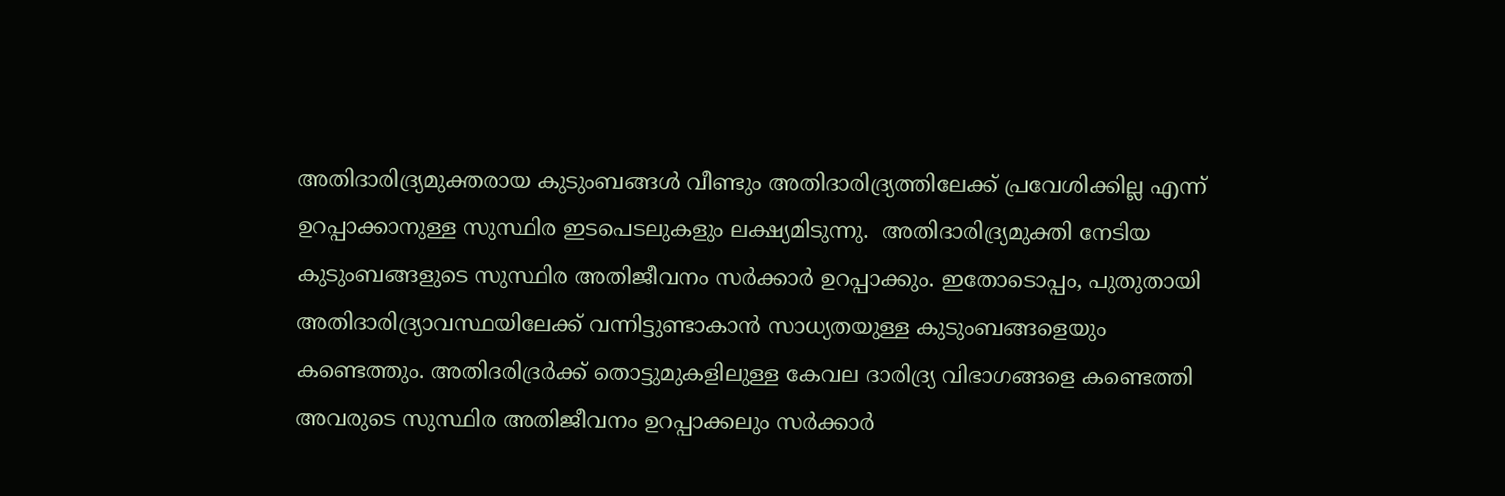അതിദാരിദ്ര്യമുക്തരായ കുടുംബങ്ങൾ വീണ്ടും അതിദാരിദ്ര്യത്തിലേക്ക് പ്രവേശിക്കില്ല എന്ന് ഉറപ്പാക്കാനുള്ള സുസ്ഥിര ഇടപെടലുകളും ലക്ഷ്യമിടുന്നു.  അതിദാരിദ്ര്യമുക്തി നേടിയ കുടുംബങ്ങളുടെ സുസ്ഥിര അതിജീവനം സര്‍ക്കാര്‍ ഉറപ്പാക്കും. ഇതോടൊപ്പം, പുതുതായി അതിദാരിദ്ര്യാവസ്ഥയിലേക്ക് വന്നിട്ടുണ്ടാകാൻ സാധ്യതയുള്ള കുടുംബങ്ങളെയും കണ്ടെത്തും. അതിദരിദ്രർക്ക് തൊട്ടുമുകളിലുള്ള കേവല ദാരിദ്ര്യ വിഭാഗങ്ങളെ കണ്ടെത്തി അവരുടെ സുസ്ഥിര അതിജീവനം ഉറപ്പാക്കലും സര്‍ക്കാര്‍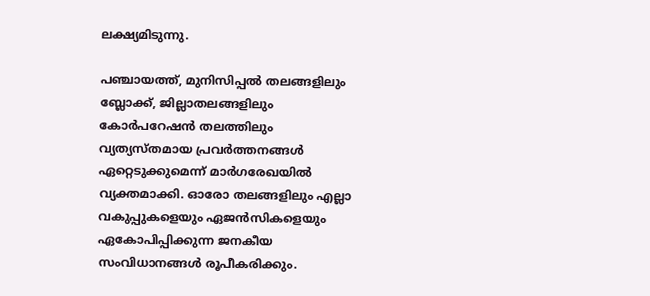ലക്ഷ്യമിടുന്നു.

പഞ്ചായത്ത്, മുനിസിപ്പൽ തലങ്ങളിലും ബ്ലോക്ക്, ജില്ലാതലങ്ങളിലും കോർപറേഷൻ തലത്തിലും വ്യത്യസ്തമായ പ്രവർത്തനങ്ങൾ ഏറ്റെടുക്കുമെന്ന് മാർഗരേഖയില്‍ വ്യക്തമാക്കി. ഓരോ തലങ്ങളിലും എല്ലാ വകുപ്പുകളെയും ഏജൻസികളെയും ഏകോപിപ്പിക്കുന്ന ജനകീയ സംവിധാനങ്ങൾ രൂപീകരിക്കും.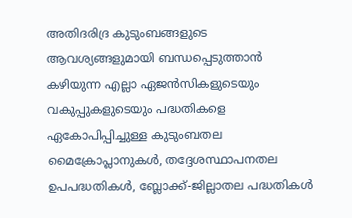അതിദരിദ്ര കുടുംബങ്ങളുടെ ആവശ്യങ്ങളുമായി ബന്ധപ്പെടുത്താൻ കഴിയുന്ന എല്ലാ ഏജൻസികളുടെയും വകുപ്പുകളുടെയും പദ്ധതികളെ ഏകോപിപ്പിച്ചുള്ള കുടുംബതല മൈക്രോപ്ലാനുകൾ, തദ്ദേശസ്ഥാപനതല ഉപപദ്ധതികൾ, ബ്ലോക്ക്-ജില്ലാതല പദ്ധതികൾ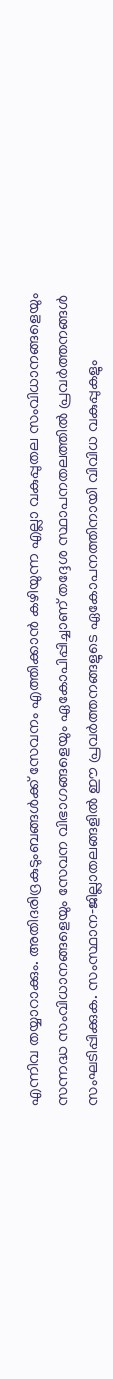എന്നിവ തയ്യാറാക്കും. അതിദരിദ്രകുടുംബങ്ങൾക്ക് സേവനം എത്തിക്കാന്‍ കഴിയുന്ന എല്ലാ വകുപ്പുതല സംവിധാനങ്ങളെയും സന്നദ്ധ സംവിധാനങ്ങളെയും സേവന വിഭാഗങ്ങളെയും ഏകോപിപ്പിച്ചാണ് തദ്ദേശ സ്ഥാപനതലത്തിൽ പ്രവർത്തനങ്ങള്‍ സംഘടിപ്പിക്കുക. സംസ്ഥാന‑ജില്ലാതലങ്ങളില്‍ ഈ പ്രവര്‍ത്തനങ്ങളുടെ ഏകോപനത്തിനായി വിവിധ വകുപ്പുകളും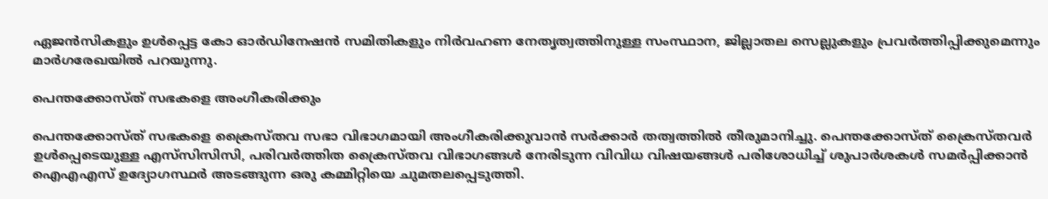ഏജൻസികളും ഉൾപ്പെട്ട കോ ഓര്‍ഡിനേഷൻ സമിതികളും നിർവഹണ നേതൃത്വത്തിനുള്ള സംസ്ഥാന, ജില്ലാതല സെല്ലുകളും പ്രവർത്തിപ്പിക്കുമെന്നും മാർഗരേഖയില്‍ പറയുന്നു.

പെന്തക്കോസ്ത് സഭകളെ അംഗീകരിക്കും

പെന്തക്കോസ്ത് സഭകളെ ക്രൈസ്തവ സഭാ വിഭാഗമായി അംഗീകരിക്കുവാൻ സര്‍ക്കാര്‍ തത്വത്തിൽ തീരുമാനിച്ചു. പെന്തക്കോസ്ത് ക്രൈസ്തവർ ഉൾപ്പെടെയുള്ള എസ്‌സിസിസി, പരിവർത്തിത ക്രൈസ്തവ വിഭാഗങ്ങൾ നേരിടുന്ന വിവിധ വിഷയങ്ങൾ പരിശോധിച്ച് ശുപാർശകൾ സമർപ്പിക്കാൻ ഐഎഎസ് ഉദ്യോഗസ്ഥർ അടങ്ങുന്ന ഒരു കമ്മിറ്റിയെ ചുമതലപ്പെടുത്തി.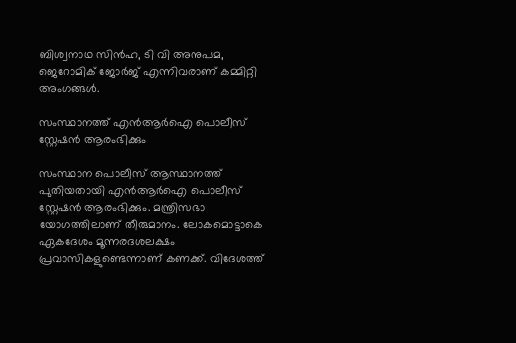ബിശ്വനാഥ സിൻഹ, ടി വി അനുപമ, ജെറോമിക് ജോർജ് എന്നിവരാണ് കമ്മിറ്റി അംഗങ്ങൾ.

സംസ്ഥാനത്ത് എൻആർഐ പൊലീസ് സ്റ്റേഷൻ ആരംഭിക്കും

സംസ്ഥാന പൊലീസ് ആസ്ഥാനത്ത് പുതിയതായി എൻആർഐ പൊലീസ് സ്റ്റേഷൻ ആരംഭിക്കും. മന്ത്രിസഭാ യോഗത്തിലാണ് തീരുമാനം. ലോകമൊട്ടാകെ ഏകദേശം മൂന്നരദശലക്ഷം പ്രവാസികളുണ്ടെന്നാണ് കണക്ക്. വിദേശത്ത്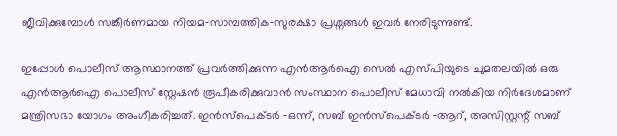ജീവിക്കുമ്പോൾ സങ്കീർണമായ നിയമ‑സാമ്പത്തിക‑സുരക്ഷാ പ്രശ്നങ്ങൾ ഇവർ നേരിടുന്നുണ്ട്.

ഇപ്പോൾ പൊലീസ് ആസ്ഥാനത്ത് പ്രവർത്തിക്കുന്ന എൻആർഐ സെൽ എസ്‌പിയുടെ ചുമതലയിൽ ഒരു എൻആർഐ പൊലീസ് സ്റ്റേഷൻ രൂപീകരിക്കുവാൻ സംസ്ഥാന പൊലീസ് മേധാവി നൽകിയ നിർദേശമാണ് മന്ത്രിസഭാ യോഗം അംഗീകരിച്ചത്. ഇൻസ്പെക്ടർ ‑ഒന്ന്, സബ് ഇൻസ്പെക്ടർ ‑ആറ്, അസിസ്റ്റന്റ് സബ്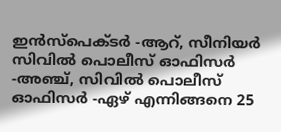ഇൻസ്പെക്ടർ ‑ആറ്, സീനിയർ സിവിൽ പൊലീസ് ഓഫിസർ ‑അഞ്ച്, സിവിൽ പൊലീസ് ഓഫിസർ ‑ഏഴ് എന്നിങ്ങനെ 25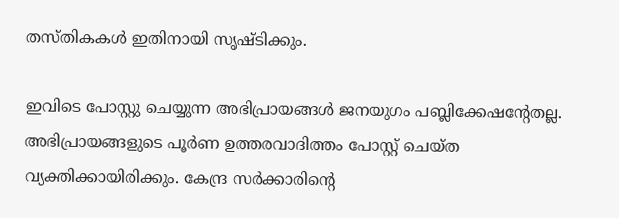തസ്തികകൾ ഇതിനായി സൃഷ്ടിക്കും.

ഇവിടെ പോസ്റ്റു ചെയ്യുന്ന അഭിപ്രായങ്ങള്‍ ജനയുഗം പബ്ലിക്കേഷന്റേതല്ല. അഭിപ്രായങ്ങളുടെ പൂര്‍ണ ഉത്തരവാദിത്തം പോസ്റ്റ് ചെയ്ത വ്യക്തിക്കായിരിക്കും. കേന്ദ്ര സര്‍ക്കാരിന്റെ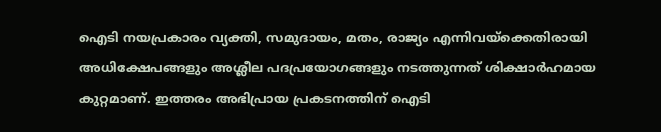ഐടി നയപ്രകാരം വ്യക്തി, സമുദായം, മതം, രാജ്യം എന്നിവയ്‌ക്കെതിരായി അധിക്ഷേപങ്ങളും അശ്ലീല പദപ്രയോഗങ്ങളും നടത്തുന്നത് ശിക്ഷാര്‍ഹമായ കുറ്റമാണ്. ഇത്തരം അഭിപ്രായ പ്രകടനത്തിന് ഐടി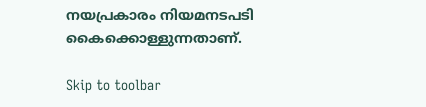നയപ്രകാരം നിയമനടപടി കൈക്കൊള്ളുന്നതാണ്.

Skip to toolbar